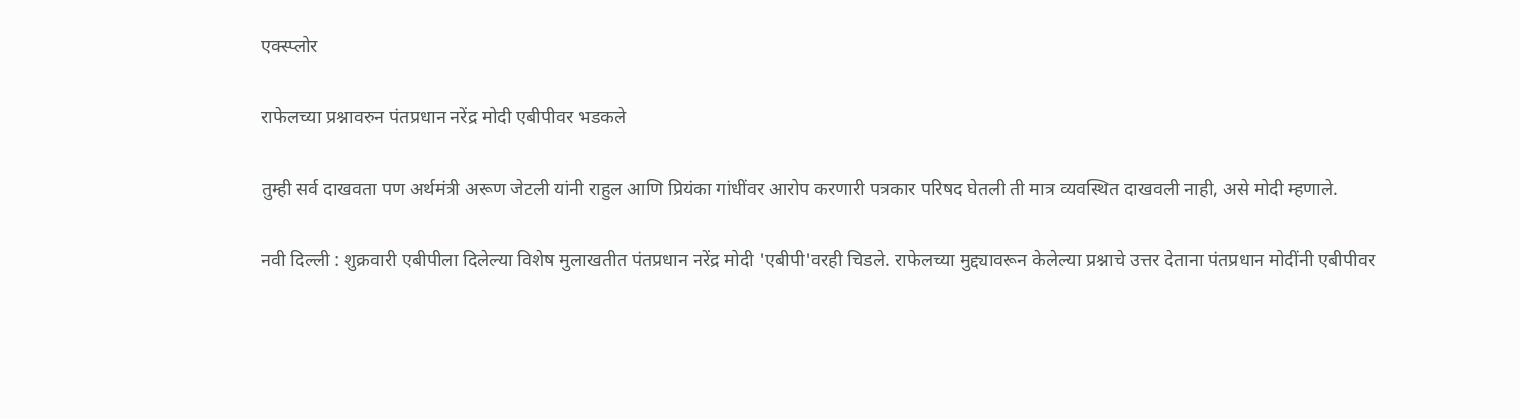एक्स्प्लोर

राफेलच्या प्रश्नावरुन पंतप्रधान नरेंद्र मोदी एबीपीवर भडकले

तुम्ही सर्व दाखवता पण अर्थमंत्री अरूण जेटली यांनी राहुल आणि प्रियंका गांधींवर आरोप करणारी पत्रकार परिषद घेतली ती मात्र व्यवस्थित दाखवली नाही, असे मोदी म्हणाले.

नवी दिल्ली : शुक्रवारी एबीपीला दिलेल्या विशेष मुलाखतीत पंतप्रधान नरेंद्र मोदी 'एबीपी'वरही चिडले. राफेलच्या मुद्द्यावरून केलेल्या प्रश्नाचे उत्तर देताना पंतप्रधान मोदींनी एबीपीवर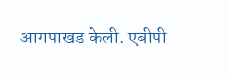आगपाखड केली. एबीपी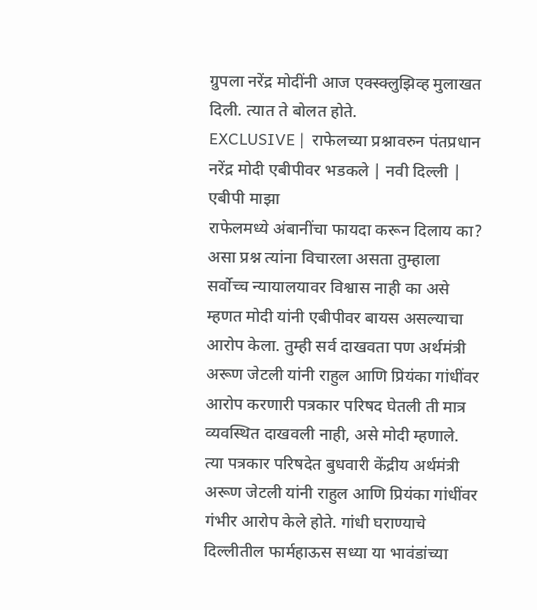ग्रुपला नरेंद्र मोदींनी आज एक्स्क्लुझिव्ह मुलाखत दिली. त्यात ते बोलत होते.
EXCLUSIVE |  राफेलच्या प्रश्नावरुन पंतप्रधान नरेंद्र मोदी एबीपीवर भडकले | नवी दिल्ली | एबीपी माझा
राफेलमध्ये अंबानींचा फायदा करून दिलाय का? असा प्रश्न त्यांना विचारला असता तुम्हाला सर्वोच्च न्यायालयावर विश्वास नाही का असे म्हणत मोदी यांनी एबीपीवर बायस असल्याचा आरोप केला. तुम्ही सर्व दाखवता पण अर्थमंत्री अरूण जेटली यांनी राहुल आणि प्रियंका गांधींवर आरोप करणारी पत्रकार परिषद घेतली ती मात्र व्यवस्थित दाखवली नाही, असे मोदी म्हणाले.
त्या पत्रकार परिषदेत बुधवारी केंद्रीय अर्थमंत्री अरूण जेटली यांनी राहुल आणि प्रियंका गांधींवर गंभीर आरोप केले होते. गांधी घराण्याचे दिल्लीतील फार्महाऊस सध्या या भावंडांच्या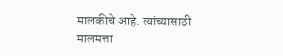मालकीचे आहे. त्यांच्यासाठी मालमत्ता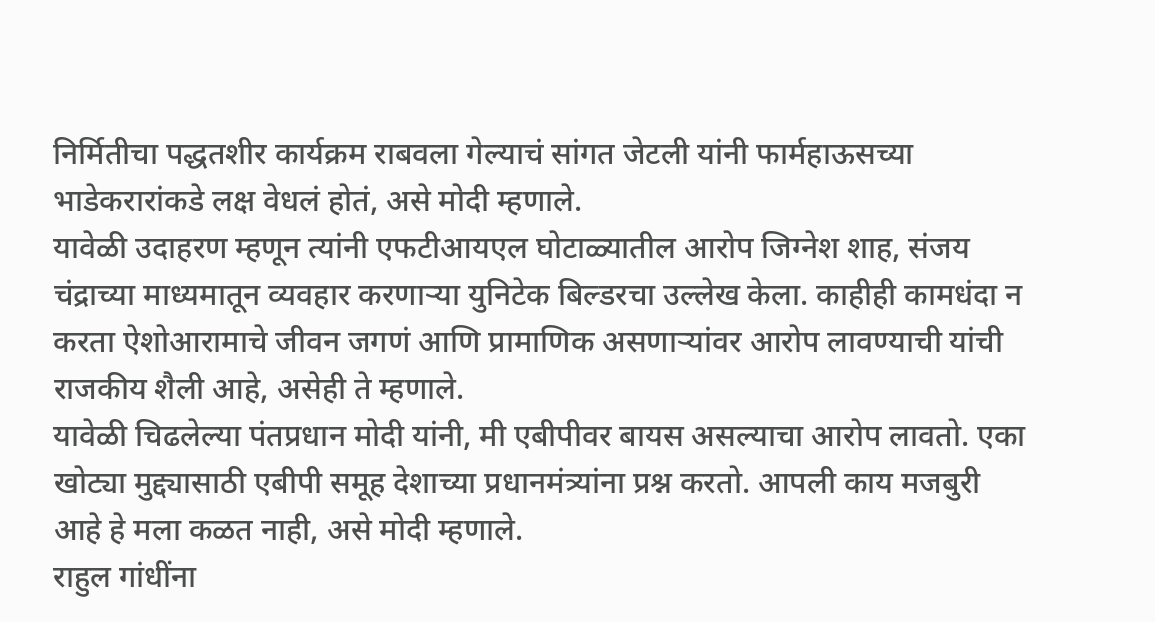निर्मितीचा पद्धतशीर कार्यक्रम राबवला गेल्याचं सांगत जेटली यांनी फार्महाऊसच्या भाडेकरारांकडे लक्ष वेधलं होतं, असे मोदी म्हणाले.
यावेळी उदाहरण म्हणून त्यांनी एफटीआयएल घोटाळ्यातील आरोप जिग्नेश शाह, संजय चंद्राच्या माध्यमातून व्यवहार करणाऱ्या युनिटेक बिल्डरचा उल्लेख केला. काहीही कामधंदा न करता ऐशोआरामाचे जीवन जगणं आणि प्रामाणिक असणाऱ्यांवर आरोप लावण्याची यांची राजकीय शैली आहे, असेही ते म्हणाले.
यावेळी चिढलेल्या पंतप्रधान मोदी यांनी, मी एबीपीवर बायस असल्याचा आरोप लावतो. एका खोट्या मुद्द्यासाठी एबीपी समूह देशाच्या प्रधानमंत्र्यांना प्रश्न करतो. आपली काय मजबुरी आहे हे मला कळत नाही, असे मोदी म्हणाले.
राहुल गांधींना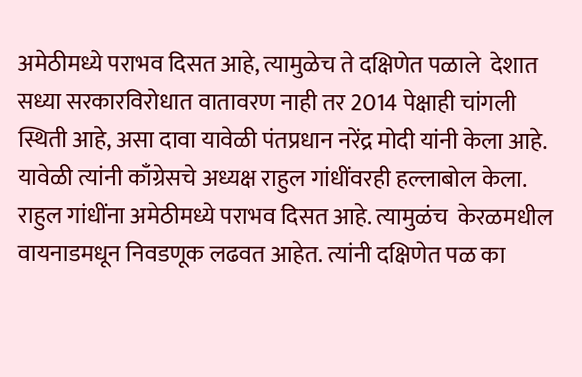अमेठीमध्ये पराभव दिसत आहे, त्यामुळेच ते दक्षिणेत पळाले  देशात सध्या सरकारविरोधात वातावरण नाही तर 2014 पेक्षाही चांगली स्थिती आहे, असा दावा यावेळी पंतप्रधान नरेंद्र मोदी यांनी केला आहे. यावेळी त्यांनी काँग्रेसचे अध्यक्ष राहुल गांधींवरही हल्लाबोल केला. राहुल गांधींना अमेठीमध्ये पराभव दिसत आहे. त्यामुळंच  केरळमधील वायनाडमधून निवडणूक लढवत आहेत. त्यांनी दक्षिणेत पळ का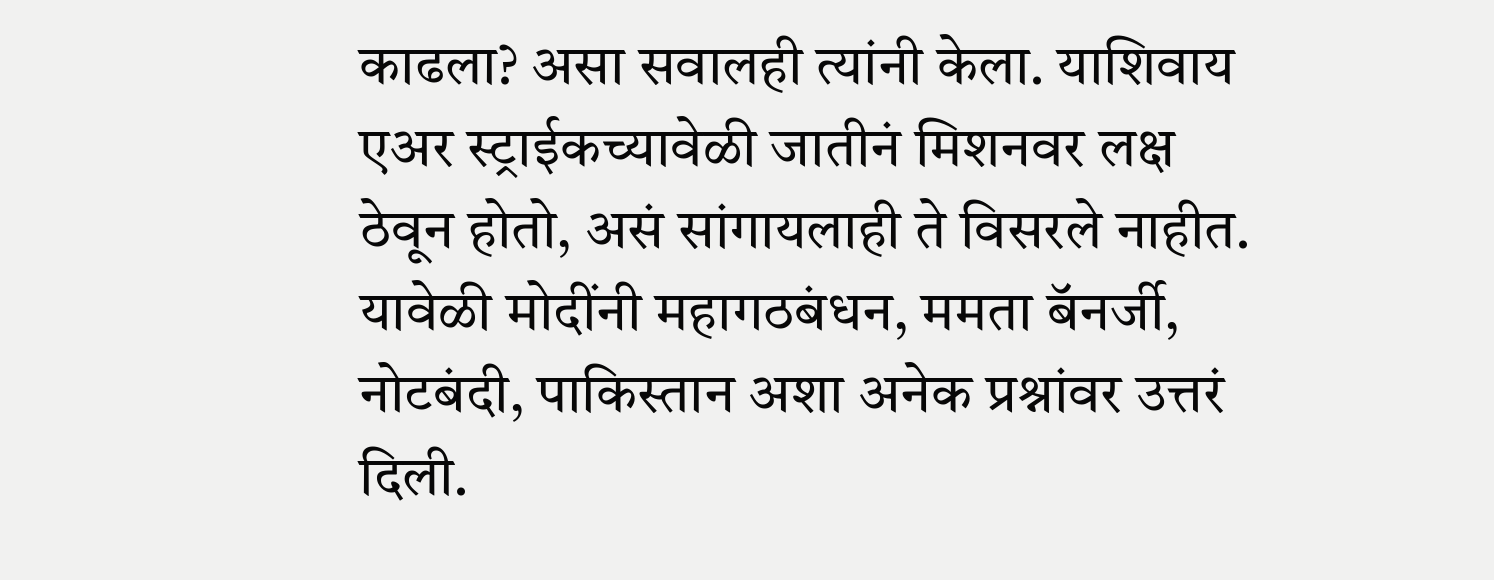काढला? असा सवालही त्यांनी केला. याशिवाय एअर स्ट्राईकच्यावेळी जातीनं मिशनवर लक्ष ठेवून होतो, असं सांगायलाही ते विसरले नाहीत. यावेळी मोदींनी महागठबंधन, ममता बॅनर्जी, नोटबंदी, पाकिस्तान अशा अनेक प्रश्नांवर उत्तरं दिली.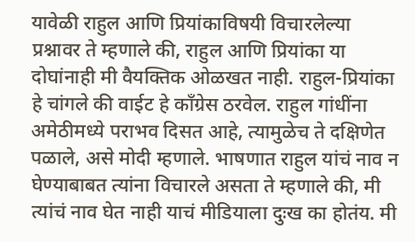यावेळी राहुल आणि प्रियांकाविषयी विचारलेल्या प्रश्नावर ते म्हणाले की, राहुल आणि प्रियांका या दोघांनाही मी वैयक्तिक ओळखत नाही. राहुल-प्रियांका हे चांगले की वाईट हे काँग्रेस ठरवेल. राहुल गांधींना अमेठीमध्ये पराभव दिसत आहे, त्यामुळेच ते दक्षिणेत पळाले, असे मोदी म्हणाले. भाषणात राहुल यांचं नाव न घेण्याबाबत त्यांना विचारले असता ते म्हणाले की, मी त्यांचं नाव घेत नाही याचं मीडियाला दुःख का होतंय. मी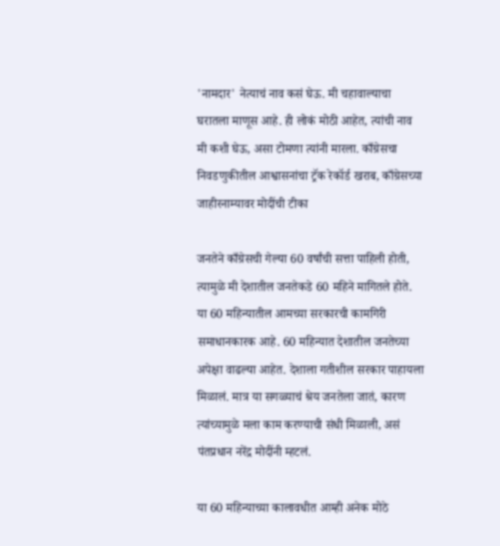'नामदार' नेत्याचं नाव कसं घेऊ. मी चहावाल्याचा घरातला माणूस आहे. ही लोकं मोठी आहेत, त्यांची नाव मी कशी घेऊ, असा टोमणा त्यांनी मारला. काँग्रेसचा निवडणुकीतील आश्वासनांचा ट्रॅक रेकॉर्ड खराब, काँग्रेसच्या जाहीरनाम्यावर मोदींची टीका

जनतेने काँग्रेसची गेल्या 60 वर्षांची सत्ता पाहिली होती, त्यामुळे मी देशातील जनतेकडे 60 महिने मागितले होते. या 60 महिन्यातील आमच्या सरकारची कामगिरी समाधानकारक आहे. 60 महिन्यात देशातील जनतेच्या अपेक्षा वाढल्या आहेत. देशाला गतीशील सरकार पाहायला मिळालं. मात्र या सगळ्याचं श्रेय जनतेला जातं, कारण त्यांच्यामुळे मला काम करण्याची संधी मिळाली, असं पंतप्रधान नरेंद्र मोदींनी म्हटलं.

या 60 महिन्याच्या कालावधीत आम्ही अनेक मोठे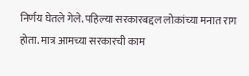निर्णय घेतले गेले. पहिल्या सरकारबद्दल लोकांच्या मनात राग होता. मात्र आमच्या सरकारची काम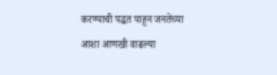करण्याची पद्धत पाहून जनतेच्या आशा आणखी वाढल्या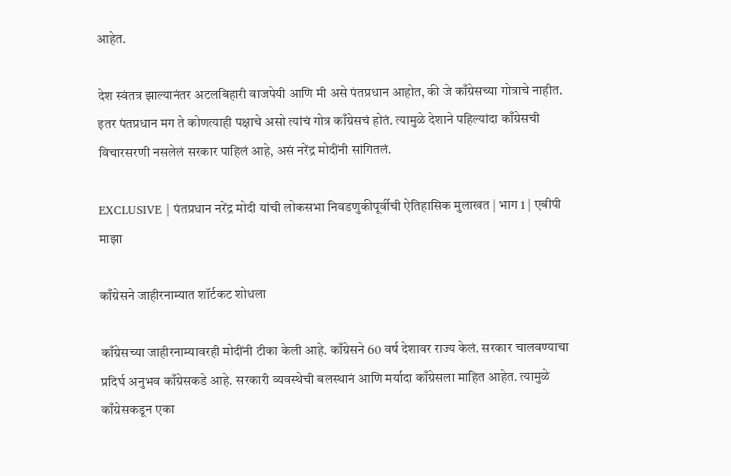आहेत.

देश स्वंतत्र झाल्यानंतर अटलबिहारी वाजपेयी आणि मी असे पंतप्रधान आहोत, की जे काँग्रेसच्या गोत्राचे नाहीत. इतर पंतप्रधान मग ते कोणत्याही पक्षाचे असो त्यांचं गोत्र काँग्रेसचं होतं. त्यामुळे देशाने पहिल्यांदा काँग्रेसची विचारसरणी नसलेलं सरकार पाहिलं आहे, असं नरेंद्र मोदींनी सांगितलं.

EXCLUSIVE | पंतप्रधान नरेंद्र मोदी यांची लोकसभा निवडणुकीपूर्वीची ऐतिहासिक मुलाखत | भाग 1 | एबीपी माझा

काँग्रेसने जाहीरनाम्यात शॉर्टकट शोधला

काँग्रेसच्या जाहीरनाम्यावरही मोदींनी टीका केली आहे. काँग्रेसने 60 वर्ष देशावर राज्य केलं. सरकार चालवण्याचा प्रदिर्घ अनुभव काँग्रेसकडे आहे. सरकारी व्यवस्थेची बलस्थानं आणि मर्यादा काँग्रेसला माहित आहेत. त्यामुळे काँग्रेसकडून एका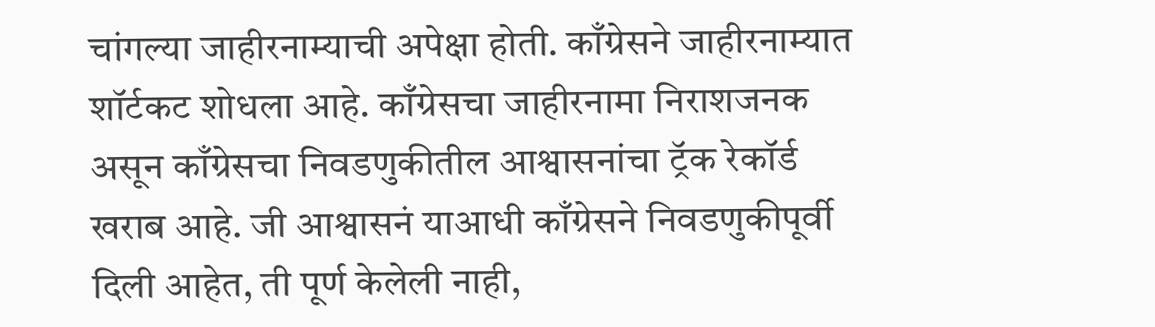चांगल्या जाहीरनाम्याची अपेक्षा होती. काँग्रेसने जाहीरनाम्यात शॉर्टकट शोधला आहे. काँग्रेसचा जाहीरनामा निराशजनक असून काँग्रेसचा निवडणुकीतील आश्वासनांचा ट्रॅक रेकॉर्ड खराब आहे. जी आश्वासनं याआधी काँग्रेसने निवडणुकीपूर्वी दिली आहेत, ती पूर्ण केलेली नाही,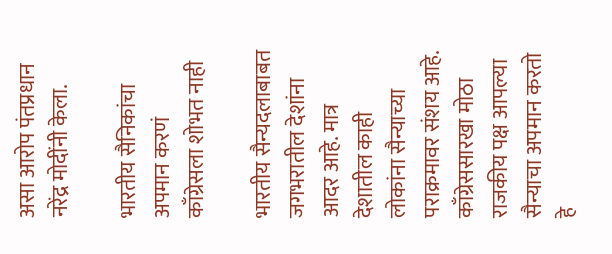असा आरोप पंतप्रधान नरेंद्र मोदींनी केला.

भारतीय सैनिकांचा अपमान करणं काँग्रेसला शोभत नाही

भारतीय सैन्यदलाबाबत जगभरातील देशांना आदर आहे. मात्र देशातील काही लोकांना सैन्याच्या पराक्रमावर संशय आहे. काँग्रेससारखा मोठा राजकीय पक्ष आपल्या सैन्याचा अपमान करतो हे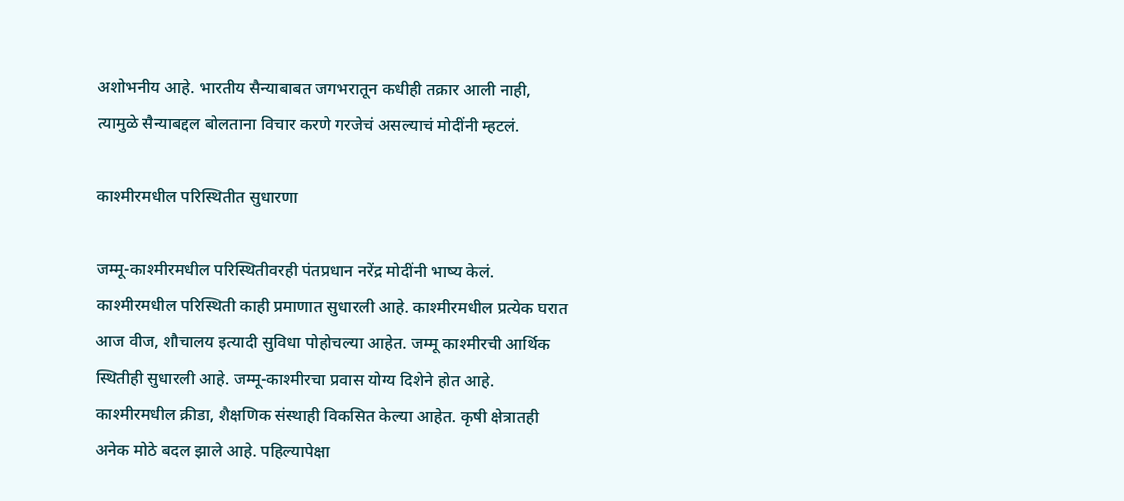अशोभनीय आहे. भारतीय सैन्याबाबत जगभरातून कधीही तक्रार आली नाही, त्यामुळे सैन्याबद्दल बोलताना विचार करणे गरजेचं असल्याचं मोदींनी म्हटलं.

काश्मीरमधील परिस्थितीत सुधारणा

जम्मू-काश्मीरमधील परिस्थितीवरही पंतप्रधान नरेंद्र मोदींनी भाष्य केलं. काश्मीरमधील परिस्थिती काही प्रमाणात सुधारली आहे. काश्मीरमधील प्रत्येक घरात आज वीज, शौचालय इत्यादी सुविधा पोहोचल्या आहेत. जम्मू काश्मीरची आर्थिक स्थितीही सुधारली आहे. जम्मू-काश्मीरचा प्रवास योग्य दिशेने होत आहे. काश्मीरमधील क्रीडा, शैक्षणिक संस्थाही विकसित केल्या आहेत. कृषी क्षेत्रातही अनेक मोठे बदल झाले आहे. पहिल्यापेक्षा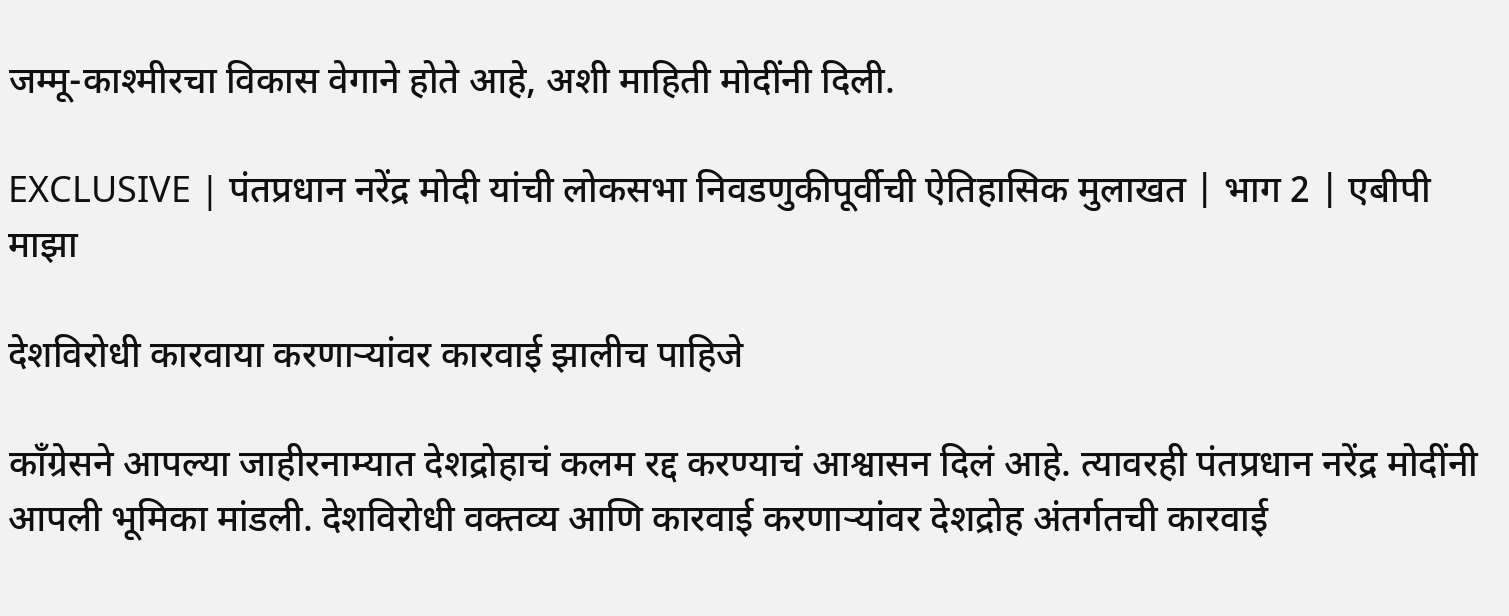जम्मू-काश्मीरचा विकास वेगाने होते आहे, अशी माहिती मोदींनी दिली.

EXCLUSIVE | पंतप्रधान नरेंद्र मोदी यांची लोकसभा निवडणुकीपूर्वीची ऐतिहासिक मुलाखत | भाग 2 | एबीपी माझा

देशविरोधी कारवाया करणाऱ्यांवर कारवाई झालीच पाहिजे

काँग्रेसने आपल्या जाहीरनाम्यात देशद्रोहाचं कलम रद्द करण्याचं आश्वासन दिलं आहे. त्यावरही पंतप्रधान नरेंद्र मोदींनी आपली भूमिका मांडली. देशविरोधी वक्तव्य आणि कारवाई करणाऱ्यांवर देशद्रोह अंतर्गतची कारवाई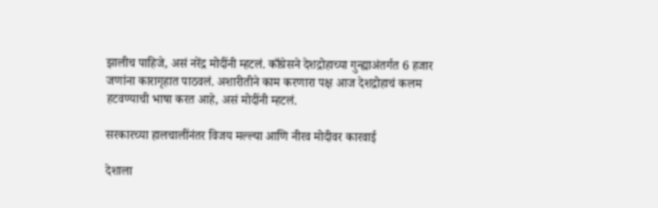झालीच पाहिजे, असं नरेंद्र मोदींनी म्हटलं. काँग्रेसने देशद्रोहाच्या गुन्ह्याअंतर्गत 6 हजार जणांना कारागृहात पाठवलं. अशारीतीने काम करणारा पक्ष आज देशद्रोहाचं कलम हटवण्याची भाषा करत आहे, असं मोदींनी म्हटलं.

सरकारच्या हालचालींनंतर विजय मल्ल्या आणि नीरव मोदीवर कारवाई

देशाला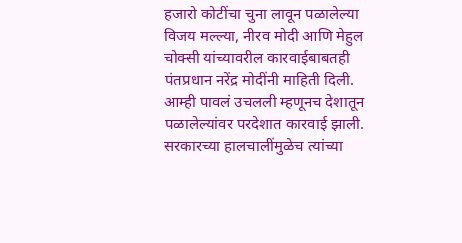हजारो कोटींचा चुना लावून पळालेल्या विजय मल्ल्या, नीरव मोदी आणि मेहुल चोक्सी यांच्यावरील कारवाईबाबतही पंतप्रधान नरेंद्र मोदींनी माहिती दिली. आम्ही पावलं उचलली म्हणूनच देशातून पळालेल्यांवर परदेशात कारवाई झाली. सरकारच्या हालचालींमुळेच त्यांच्या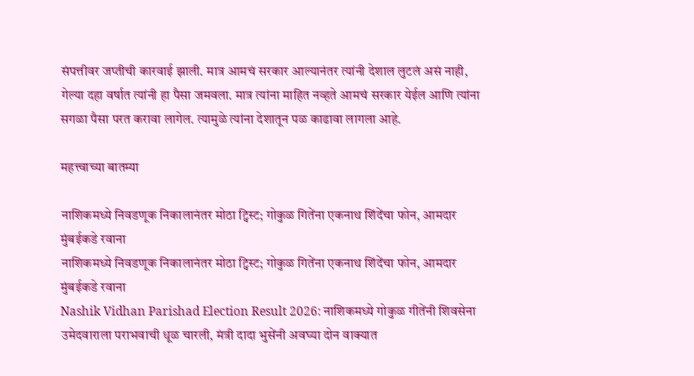संपत्तीवर जप्तीची कारवाई झाली. मात्र आमचं सरकार आल्यानंतर त्यांनी देशाल लुटलं असं नाही, गेल्या दहा वर्षात त्यांनी हा पैसा जमवला. मात्र त्यांना माहित नव्हते आमचं सरकार येईल आणि त्यांना सगळा पैसा परत करावा लागेल. त्यामुळे त्यांना देशातून पळ काढावा लागला आहे.

महत्त्वाच्या बातम्या

नाशिकमध्ये निवडणूक निकालानंतर मोठा ट्विस्ट; गोकुळ गितेंना एकनाथ शिंदेंचा फोन, आमदार मुंबईकडे रवाना
नाशिकमध्ये निवडणूक निकालानंतर मोठा ट्विस्ट; गोकुळ गितेंना एकनाथ शिंदेंचा फोन, आमदार मुंबईकडे रवाना
Nashik Vidhan Parishad Election Result 2026: नाशिकमध्ये गोकुळ गीतेंनी शिवसेना उमेदवाराला पराभवाची धूळ चारली, मंत्री दादा भुसेंनी अवघ्या दोन वाक्यात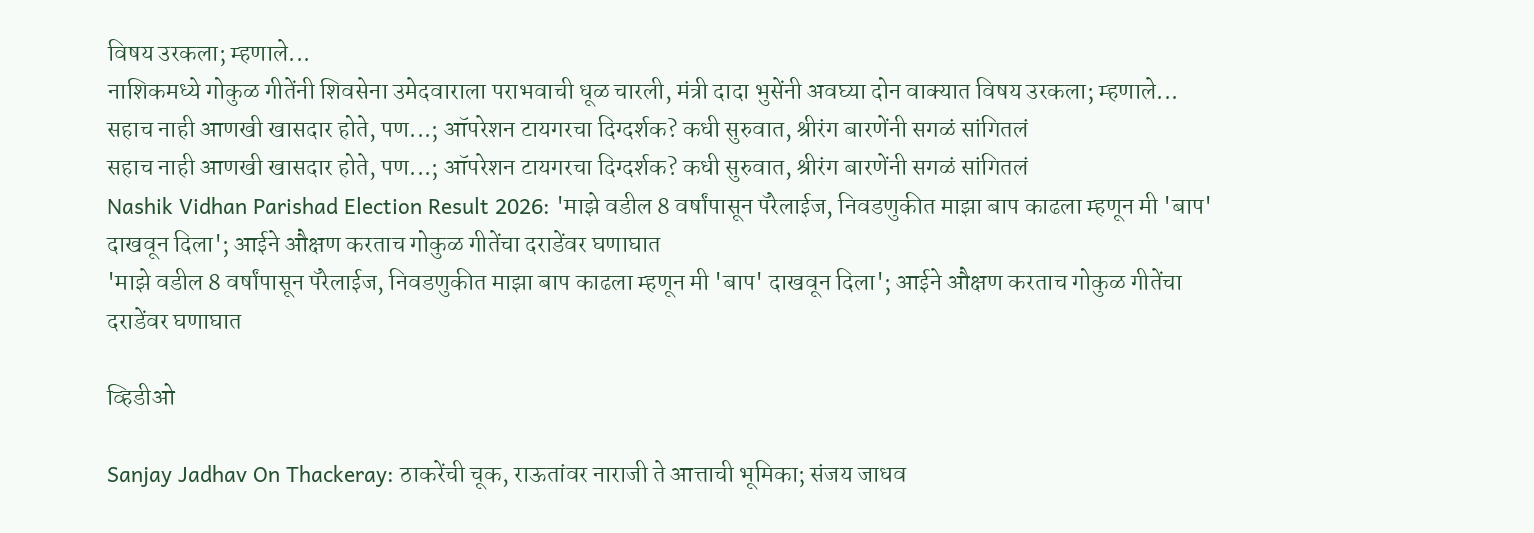विषय उरकला; म्हणाले...
नाशिकमध्ये गोकुळ गीतेंनी शिवसेना उमेदवाराला पराभवाची धूळ चारली, मंत्री दादा भुसेंनी अवघ्या दोन वाक्यात विषय उरकला; म्हणाले...
सहाच नाही आणखी खासदार होते, पण...; ऑपरेशन टायगरचा दिग्दर्शक? कधी सुरुवात, श्रीरंग बारणेंनी सगळं सांगितलं
सहाच नाही आणखी खासदार होते, पण...; ऑपरेशन टायगरचा दिग्दर्शक? कधी सुरुवात, श्रीरंग बारणेंनी सगळं सांगितलं
Nashik Vidhan Parishad Election Result 2026: 'माझे वडील 8 वर्षांपासून पॅरेलाईज, निवडणुकीत माझा बाप काढला म्हणून मी 'बाप' दाखवून दिला'; आईने औक्षण करताच गोकुळ गीतेंचा दराडेंवर घणाघात
'माझे वडील 8 वर्षांपासून पॅरेलाईज, निवडणुकीत माझा बाप काढला म्हणून मी 'बाप' दाखवून दिला'; आईने औक्षण करताच गोकुळ गीतेंचा दराडेंवर घणाघात

व्हिडीओ

Sanjay Jadhav On Thackeray: ठाकरेंची चूक, राऊतांवर नाराजी ते आत्ताची भूमिका; संजय जाधव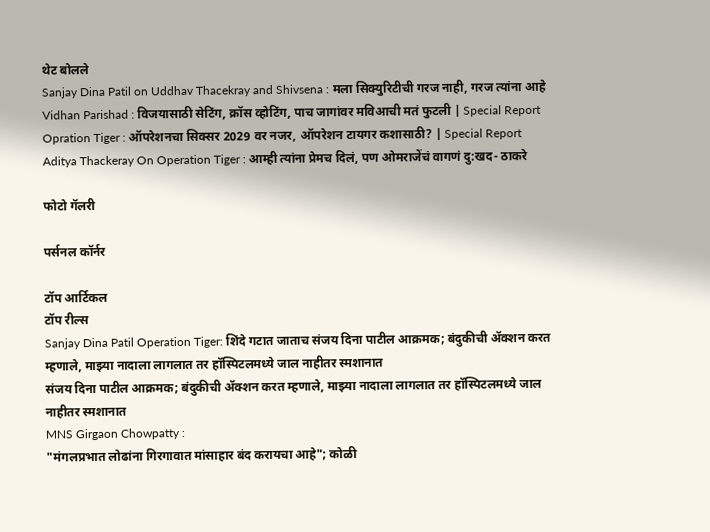थेट बोलले
Sanjay Dina Patil on Uddhav Thacekray and Shivsena : मला सिक्युरिटीची गरज नाही, गरज त्यांना आहे
Vidhan Parishad : विजयासाठी सेटिंग, क्रॉस व्होटिंग, पाच जागांवर मविआची मतं फुटली | Special Report
Opration Tiger : ऑपरेशनचा सिक्सर 2029 वर नजर, ऑपरेशन टायगर कशासाठी? | Special Report
Aditya Thackeray On Operation Tiger : आम्ही त्यांना प्रेमच दिलं, पण ओमराजेंचं वागणं दु:खद- ठाकरे

फोटो गॅलरी

पर्सनल कॉर्नर

टॉप आर्टिकल
टॉप रील्स
Sanjay Dina Patil Operation Tiger: शिंदे गटात जाताच संजय दिना पाटील आक्रमक; बंदुकीची ॲक्शन करत म्हणाले, माझ्या नादाला लागलात तर हॉस्पिटलमध्ये जाल नाहीतर स्मशानात
संजय दिना पाटील आक्रमक; बंदुकीची ॲक्शन करत म्हणाले, माझ्या नादाला लागलात तर हॉस्पिटलमध्ये जाल नाहीतर स्मशानात
MNS Girgaon Chowpatty :
"मंगलप्रभात लोढांना गिरगावात मांसाहार बंद करायचा आहे"; कोळी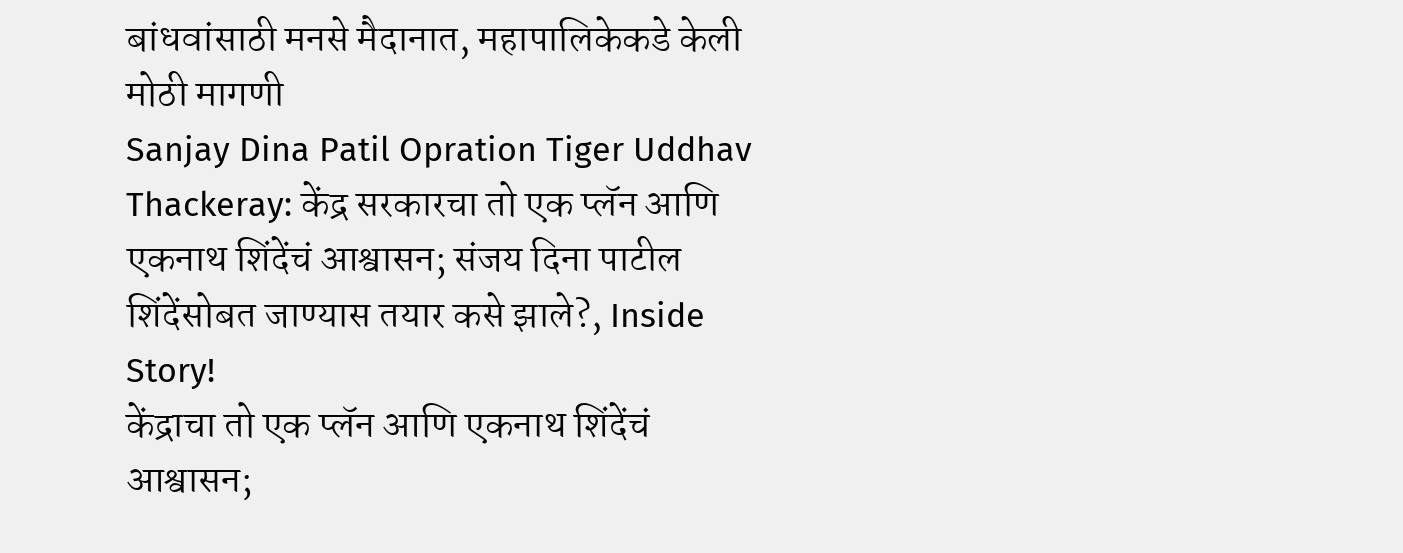बांधवांसाठी मनसे मैदानात, महापालिकेकडे केली मोठी मागणी
Sanjay Dina Patil Opration Tiger Uddhav Thackeray: केंद्र सरकारचा तो एक प्लॅन आणि एकनाथ शिंदेंचं आश्वासन; संजय दिना पाटील शिंदेंसोबत जाण्यास तयार कसे झाले?, Inside Story!
केंद्राचा तो एक प्लॅन आणि एकनाथ शिंदेंचं आश्वासन;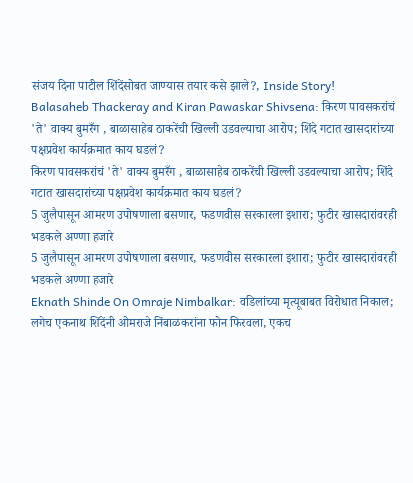संजय दिना पाटील शिंदेंसोबत जाण्यास तयार कसे झाले?, Inside Story!
Balasaheb Thackeray and Kiran Pawaskar Shivsena: किरण पावसकरांचं 'ते' वाक्य बुमरँग , बाळासाहेब ठाकरेंची खिल्ली उडवल्याचा आरोप; शिंदे गटात खासदारांच्या पक्षप्रवेश कार्यक्रमात काय घडलं?
किरण पावसकरांचं 'ते' वाक्य बुमरँग , बाळासाहेब ठाकरेंची खिल्ली उडवल्याचा आरोप; शिंदे गटात खासदारांच्या पक्षप्रवेश कार्यक्रमात काय घडलं?
5 जुलैपासून आमरण उपोषणाला बसणार, फडणवीस सरकारला इशारा; फुटीर खासदारांवरही भडकले अण्णा हजारे
5 जुलैपासून आमरण उपोषणाला बसणार, फडणवीस सरकारला इशारा; फुटीर खासदारांवरही भडकले अण्णा हजारे
Eknath Shinde On Omraje Nimbalkar: वडिलांच्या मृत्यूबाबत विरोधात निकाल; लगेच एकनाथ शिंदेंनी ओमराजे निंबाळकरांना फोन फिरवला, एकच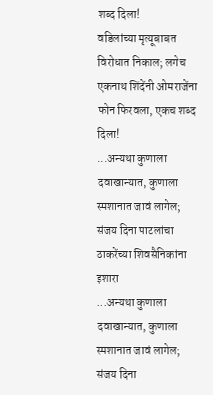शब्द दिला!
वडिलांच्या मृत्यूबाबत विरोधात निकाल; लगेच एकनाथ शिंदेंनी ओमराजेंना फोन फिरवला, एकच शब्द दिला!
...अन्यथा कुणाला दवाखान्यात, कुणाला स्मशानात जावं लागेल; संजय दिना पाटलांचा ठाकरेंच्या शिवसैनिकांना इशारा
...अन्यथा कुणाला दवाखान्यात, कुणाला स्मशानात जावं लागेल; संजय दिना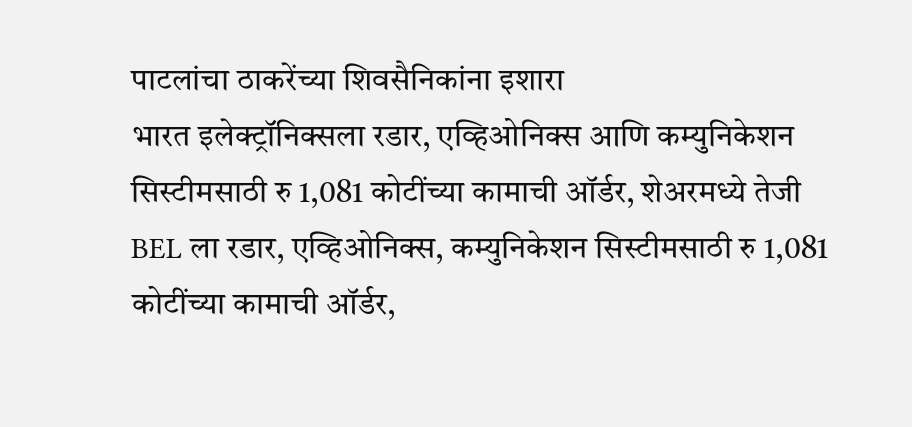पाटलांचा ठाकरेंच्या शिवसैनिकांना इशारा
भारत इलेक्ट्रॉनिक्सला रडार, एव्हिओनिक्स आणि कम्युनिकेशन सिस्टीमसाठी रु 1,081 कोटींच्या कामाची ऑर्डर, शेअरमध्ये तेजी
BEL ला रडार, एव्हिओनिक्स, कम्युनिकेशन सिस्टीमसाठी रु 1,081 कोटींच्या कामाची ऑर्डर,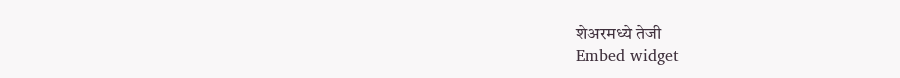शेअरमध्ये तेजी
Embed widget